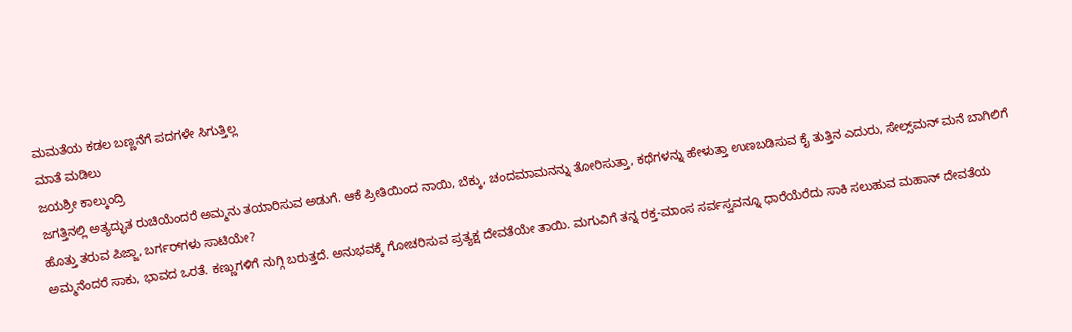ಮಮತೆಯ ಕಡಲ ಬಣ್ಣನೆಗೆ ಪದಗಳೇ ಸಿಗುತ್ತಿಲ್ಲ
ಮಾತೆ ಮಡಿಲು
ಜಯಶ್ರೀ ಕಾಲ್ಕುಂದ್ರಿ
ಜಗತ್ತಿನಲ್ಲಿ ಅತ್ಯದ್ಭುತ ರುಚಿಯೆಂದರೆ ಅಮ್ಮನು ತಯಾರಿಸುವ ಅಡುಗೆ. ಆಕೆ ಪ್ರೀತಿಯಿಂದ ನಾಯಿ, ಬೆಕ್ಕು, ಚಂದಮಾಮನನ್ನು ತೋರಿಸುತ್ತಾ, ಕಥೆಗಳನ್ನು ಹೇಳುತ್ತಾ ಉಣಬಡಿಸುವ ಕೈ ತುತ್ತಿನ ಎದುರು, ಸೇಲ್ಸ್‌ಮನ್ ಮನೆ ಬಾಗಿಲಿಗೆ ಹೊತ್ತು ತರುವ ಪಿಜ್ಜಾ, ಬರ್ಗರ್‌ಗಳು ಸಾಟಿಯೇ?
ಅಮ್ಮನೆಂದರೆ ಸಾಕು, ಭಾವದ ಒರತೆ. ಕಣ್ಣುಗಳಿಗೆ ನುಗ್ಗಿ ಬರುತ್ತದೆ. ಅನುಭವಕ್ಕೆ ಗೋಚರಿಸುವ ಪ್ರತ್ಯಕ್ಷ ದೇವತೆಯೇ ತಾಯಿ. ಮಗುವಿಗೆ ತನ್ನ ರಕ್ತ-ಮಾಂಸ ಸರ್ವಸ್ವವನ್ನೂ ಧಾರೆಯೆರೆದು ಸಾಕಿ ಸಲುಹುವ ಮಹಾನ್ ದೇವತೆಯ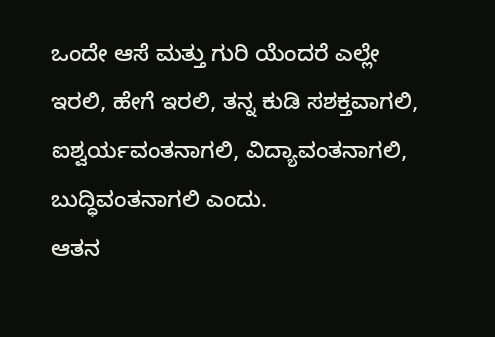ಒಂದೇ ಆಸೆ ಮತ್ತು ಗುರಿ ಯೆಂದರೆ ಎಲ್ಲೇ ಇರಲಿ, ಹೇಗೆ ಇರಲಿ, ತನ್ನ ಕುಡಿ ಸಶಕ್ತವಾಗಲಿ, ಐಶ್ವರ್ಯವಂತನಾಗಲಿ, ವಿದ್ಯಾವಂತನಾಗಲಿ, ಬುದ್ಧಿವಂತನಾಗಲಿ ಎಂದು.
ಆತನ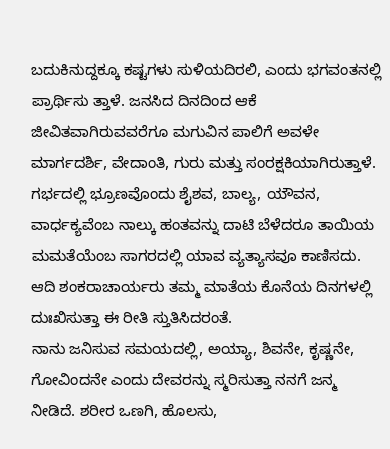ಬದುಕಿನುದ್ದಕ್ಕೂ ಕಷ್ಟಗಳು ಸುಳಿಯದಿರಲಿ, ಎಂದು ಭಗವಂತನಲ್ಲಿ ಪ್ರಾರ್ಥಿಸು ತ್ತಾಳೆ. ಜನಸಿದ ದಿನದಿಂದ ಆಕೆ ಜೀವಿತವಾಗಿರುವವರೆಗೂ ಮಗುವಿನ ಪಾಲಿಗೆ ಅವಳೇ ಮಾರ್ಗದರ್ಶಿ, ವೇದಾಂತಿ, ಗುರು ಮತ್ತು ಸಂರಕ್ಷಕಿಯಾಗಿರುತ್ತಾಳೆ. ಗರ್ಭದಲ್ಲಿ ಭ್ರೂಣವೊಂದು ಶೈಶವ, ಬಾಲ್ಯ, ಯೌವನ, ವಾರ್ಧಕ್ಯವೆಂಬ ನಾಲ್ಕು ಹಂತವನ್ನು ದಾಟಿ ಬೆಳೆದರೂ ತಾಯಿಯ ಮಮತೆಯೆಂಬ ಸಾಗರದಲ್ಲಿ ಯಾವ ವ್ಯತ್ಯಾಸವೂ ಕಾಣಿಸದು. ಆದಿ ಶಂಕರಾಚಾರ್ಯರು ತಮ್ಮ ಮಾತೆಯ ಕೊನೆಯ ದಿನಗಳಲ್ಲಿ ದುಃಖಿಸುತ್ತಾ ಈ ರೀತಿ ಸ್ತುತಿಸಿದರಂತೆ.
ನಾನು ಜನಿಸುವ ಸಮಯದಲ್ಲಿ, ಅಯ್ಯಾ, ಶಿವನೇ, ಕೃಷ್ಣನೇ, ಗೋವಿಂದನೇ ಎಂದು ದೇವರನ್ನು ಸ್ಮರಿಸುತ್ತಾ ನನಗೆ ಜನ್ಮ ನೀಡಿದೆ. ಶರೀರ ಒಣಗಿ, ಹೊಲಸು,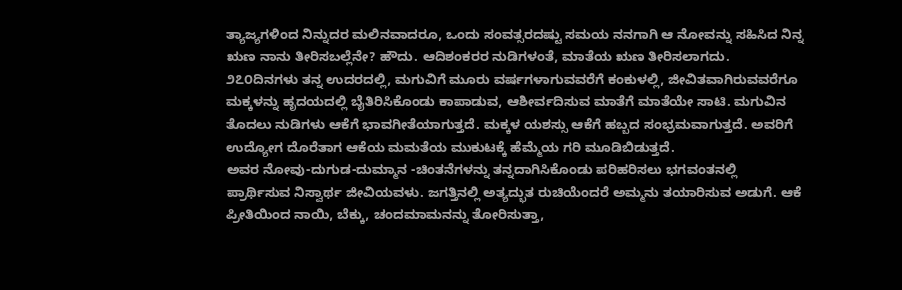ತ್ಯಾಜ್ಯಗಳಿಂದ ನಿನ್ನುದರ ಮಲಿನವಾದರೂ, ಒಂದು ಸಂವತ್ಸರದಷ್ಟು ಸಮಯ ನನಗಾಗಿ ಆ ನೋವನ್ನು ಸಹಿಸಿದ ನಿನ್ನ ಋಣ ನಾನು ತೀರಿಸಬಲ್ಲೆನೇ? ಹೌದು. ಆದಿಶಂಕರರ ನುಡಿಗಳಂತೆ, ಮಾತೆಯ ಋಣ ತೀರಿಸಲಾಗದು.
೨೭೦ದಿನಗಳು ತನ್ನ ಉದರದಲ್ಲಿ, ಮಗುವಿಗೆ ಮೂರು ವರ್ಷಗಳಾಗುವವರೆಗೆ ಕಂಕುಳಲ್ಲಿ, ಜೀವಿತವಾಗಿರುವವರೆಗೂ ಮಕ್ಕಳನ್ನು ಹೃದಯದಲ್ಲಿ ಬೈತಿರಿಸಿಕೊಂಡು ಕಾಪಾಡುವ, ಆಶೀರ್ವದಿಸುವ ಮಾತೆಗೆ ಮಾತೆಯೇ ಸಾಟಿ. ಮಗುವಿನ ತೊದಲು ನುಡಿಗಳು ಆಕೆಗೆ ಭಾವಗೀತೆಯಾಗುತ್ತದೆ. ಮಕ್ಕಳ ಯಶಸ್ಸು ಆಕೆಗೆ ಹಬ್ಬದ ಸಂಭ್ರಮವಾಗುತ್ತದೆ. ಅವರಿಗೆ ಉದ್ಯೋಗ ದೊರೆತಾಗ ಆಕೆಯ ಮಮತೆಯ ಮುಕುಟಕ್ಕೆ ಹೆಮ್ಮೆಯ ಗರಿ ಮೂಡಿಬಿಡುತ್ತದೆ.
ಅವರ ನೋವು-ದುಗುಡ-ದುಮ್ಮಾನ -ಚಿಂತನೆಗಳನ್ನು ತನ್ನದಾಗಿಸಿಕೊಂಡು ಪರಿಹರಿಸಲು ಭಗವಂತನಲ್ಲಿ ಪ್ರಾರ್ಥಿಸುವ ನಿಸ್ವಾರ್ಥ ಜೀವಿಯವಳು. ಜಗತ್ತಿನಲ್ಲಿ ಅತ್ಯದ್ಭುತ ರುಚಿಯೆಂದರೆ ಅಮ್ಮನು ತಯಾರಿಸುವ ಅಡುಗೆ. ಆಕೆ ಪ್ರೀತಿಯಿಂದ ನಾಯಿ, ಬೆಕ್ಕು, ಚಂದಮಾಮನನ್ನು ತೋರಿಸುತ್ತಾ,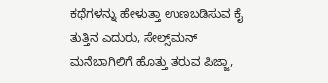ಕಥೆಗಳನ್ನು ಹೇಳುತ್ತಾ ಉಣಬಡಿಸುವ ಕೈ ತುತ್ತಿನ ಎದುರು, ಸೇಲ್ಸ್‌ಮನ್ ಮನೆಬಾಗಿಲಿಗೆ ಹೊತ್ತು ತರುವ ಪಿಜ್ಜಾ,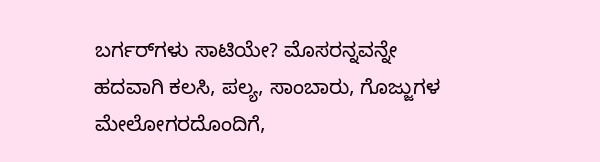ಬರ್ಗರ್‌ಗಳು ಸಾಟಿಯೇ? ಮೊಸರನ್ನವನ್ನೇ ಹದವಾಗಿ ಕಲಸಿ, ಪಲ್ಯ, ಸಾಂಬಾರು, ಗೊಜ್ಜುಗಳ ಮೇಲೋಗರದೊಂದಿಗೆ,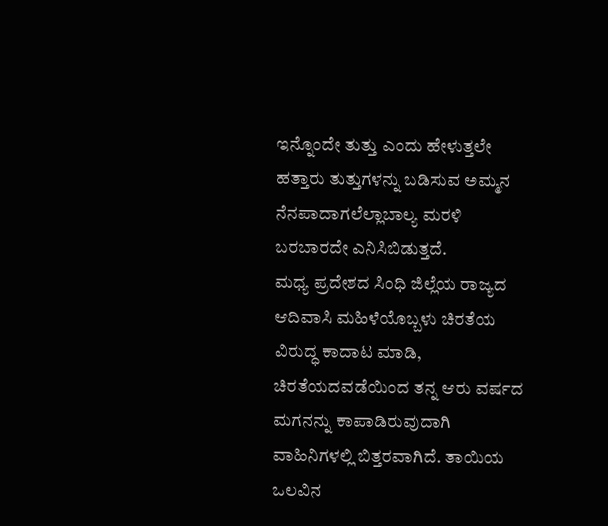ಇನ್ನೊಂದೇ ತುತ್ತು ಎಂದು ಹೇಳುತ್ತಲೇ ಹತ್ತಾರು ತುತ್ತುಗಳನ್ನು ಬಡಿಸುವ ಅಮ್ಮನ ನೆನಪಾದಾಗಲೆಲ್ಲಾಬಾಲ್ಯ ಮರಳಿ ಬರಬಾರದೇ ಎನಿಸಿಬಿಡುತ್ತದೆ.
ಮಧ್ಯ ಪ್ರದೇಶದ ಸಿಂಧಿ ಜಿಲ್ಲೆಯ ರಾಜ್ಯದ ಆದಿವಾಸಿ ಮಹಿಳೆಯೊಬ್ಬಳು ಚಿರತೆಯ ವಿರುದ್ಧ ಕಾದಾಟ ಮಾಡಿ, ಚಿರತೆಯದವಡೆಯಿಂದ ತನ್ನ ಆರು ವರ್ಷದ ಮಗನನ್ನು ಕಾಪಾಡಿರುವುದಾಗಿ ವಾಹಿನಿಗಳಲ್ಲಿ ಬಿತ್ತರವಾಗಿದೆ. ತಾಯಿಯ ಒಲವಿನ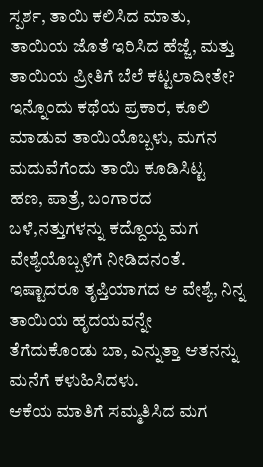ಸ್ಪರ್ಶ, ತಾಯಿ ಕಲಿಸಿದ ಮಾತು, ತಾಯಿಯ ಜೊತೆ ಇರಿಸಿದ ಹೆಜ್ಜೆ, ಮತ್ತು ತಾಯಿಯ ಪ್ರೀತಿಗೆ ಬೆಲೆ ಕಟ್ಟಲಾದೀತೇ? ಇನ್ನೊಂದು ಕಥೆಯ ಪ್ರಕಾರ, ಕೂಲಿ ಮಾಡುವ ತಾಯಿಯೊಬ್ಬಳು, ಮಗನ ಮದುವೆಗೆಂದು ತಾಯಿ ಕೂಡಿಸಿಟ್ಟ ಹಣ, ಪಾತ್ರೆ, ಬಂಗಾರದ ಬಳೆ,ನತ್ತುಗಳನ್ನು ಕದ್ದೊಯ್ದ ಮಗ ವೇಶ್ಯೆಯೊಬ್ಬಳಿಗೆ ನೀಡಿದನಂತೆ. ಇಷ್ಟಾದರೂ ತೃಪ್ತಿಯಾಗದ ಆ ವೇಶ್ಯೆ, ನಿನ್ನ ತಾಯಿಯ ಹೃದಯವನ್ನೇ ತೆಗೆದುಕೊಂಡು ಬಾ, ಎನ್ನುತ್ತಾ ಆತನನ್ನು ಮನೆಗೆ ಕಳುಹಿಸಿದಳು.
ಆಕೆಯ ಮಾತಿಗೆ ಸಮ್ಮತಿಸಿದ ಮಗ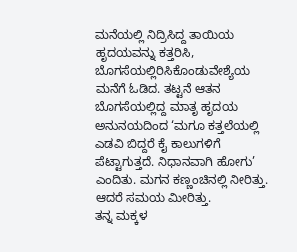ಮನೆಯಲ್ಲಿ ನಿದ್ರಿಸಿದ್ದ ತಾಯಿಯ ಹೃದಯವನ್ನು ಕತ್ತರಿಸಿ, ಬೊಗಸೆಯಲ್ಲಿರಿಸಿಕೊಂಡುವೇಶ್ಯೆಯ ಮನೆಗೆ ಓಡಿದ. ತಟ್ಟನೆ ಆತನ ಬೊಗಸೆಯಲ್ಲಿದ್ದ ಮಾತೃ ಹೃದಯ ಅನುನಯದಿಂದ ‘ಮಗೂ ಕತ್ತಲೆಯಲ್ಲಿ ಎಡವಿ ಬಿದ್ದರೆ ಕೈ ಕಾಲುಗಳಿಗೆ ಪೆಟ್ಟಾಗುತ್ತದೆ. ನಿಧಾನವಾಗಿ ಹೋಗು’ ಎಂದಿತು. ಮಗನ ಕಣ್ಣಂಚಿನಲ್ಲಿ ನೀರಿತ್ತು. ಆದರೆ ಸಮಯ ಮೀರಿತ್ತು.
ತನ್ನ ಮಕ್ಕಳ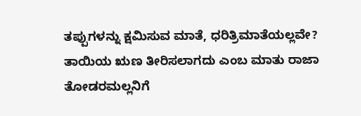ತಪ್ಪುಗಳನ್ನು ಕ್ಷಮಿಸುವ ಮಾತೆ, ಧರಿತ್ರಿಮಾತೆಯಲ್ಲವೇ? ತಾಯಿಯ ಋಣ ತೀರಿಸಲಾಗದು ಎಂಬ ಮಾತು ರಾಜಾ ತೋಡರಮಲ್ಲನಿಗೆ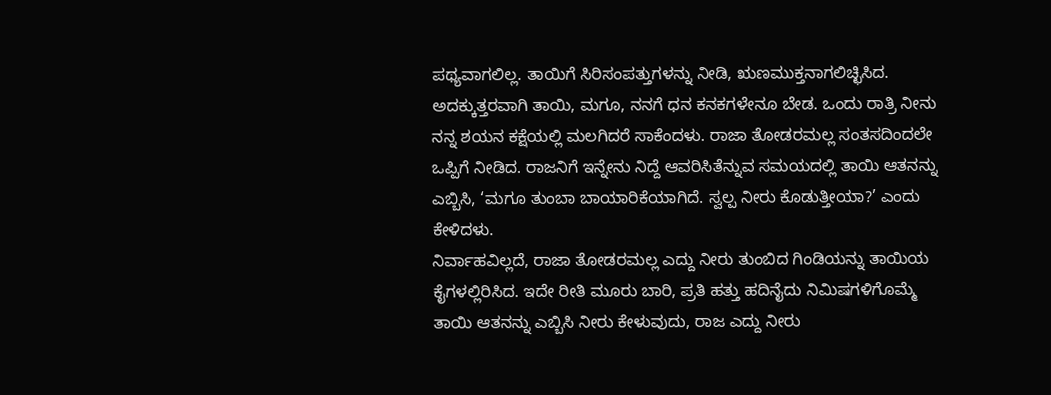ಪಥ್ಯವಾಗಲಿಲ್ಲ. ತಾಯಿಗೆ ಸಿರಿಸಂಪತ್ತುಗಳನ್ನು ನೀಡಿ, ಋಣಮುಕ್ತನಾಗಲಿಚ್ಛಿಸಿದ. ಅದಕ್ಕುತ್ತರವಾಗಿ ತಾಯಿ, ಮಗೂ, ನನಗೆ ಧನ ಕನಕಗಳೇನೂ ಬೇಡ. ಒಂದು ರಾತ್ರಿ ನೀನು ನನ್ನ ಶಯನ ಕಕ್ಷೆಯಲ್ಲಿ ಮಲಗಿದರೆ ಸಾಕೆಂದಳು. ರಾಜಾ ತೋಡರಮಲ್ಲ ಸಂತಸದಿಂದಲೇ ಒಪ್ಪಿಗೆ ನೀಡಿದ. ರಾಜನಿಗೆ ಇನ್ನೇನು ನಿದ್ದೆ ಆವರಿಸಿತೆನ್ನುವ ಸಮಯದಲ್ಲಿ ತಾಯಿ ಆತನನ್ನು ಎಬ್ಬಿಸಿ, ‘ಮಗೂ ತುಂಬಾ ಬಾಯಾರಿಕೆಯಾಗಿದೆ. ಸ್ವಲ್ಪ ನೀರು ಕೊಡುತ್ತೀಯಾ?’ ಎಂದು ಕೇಳಿದಳು.
ನಿರ್ವಾಹವಿಲ್ಲದೆ, ರಾಜಾ ತೋಡರಮಲ್ಲ ಎದ್ದು ನೀರು ತುಂಬಿದ ಗಿಂಡಿಯನ್ನು ತಾಯಿಯ ಕೈಗಳಲ್ಲಿರಿಸಿದ. ಇದೇ ರೀತಿ ಮೂರು ಬಾರಿ, ಪ್ರತಿ ಹತ್ತು ಹದಿನೈದು ನಿಮಿಷಗಳಿಗೊಮ್ಮೆ ತಾಯಿ ಆತನನ್ನು ಎಬ್ಬಿಸಿ ನೀರು ಕೇಳುವುದು, ರಾಜ ಎದ್ದು ನೀರು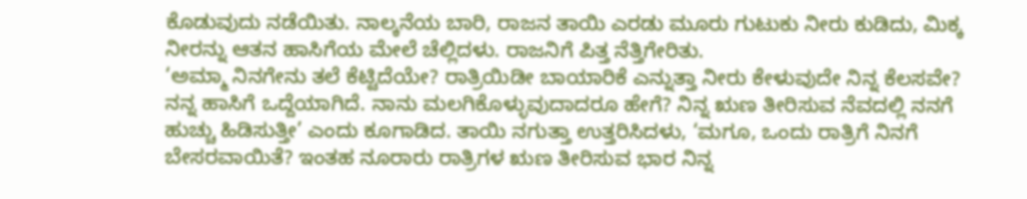ಕೊಡುವುದು ನಡೆಯಿತು. ನಾಲ್ಕನೆಯ ಬಾರಿ, ರಾಜನ ತಾಯಿ ಎರಡು ಮೂರು ಗುಟುಕು ನೀರು ಕುಡಿದು, ಮಿಕ್ಕ ನೀರನ್ನು ಆತನ ಹಾಸಿಗೆಯ ಮೇಲೆ ಚೆಲ್ಲಿದಳು. ರಾಜನಿಗೆ ಪಿತ್ತ ನೆತ್ತಿಗೇರಿತು.
‘ಅಮ್ಮಾ ನಿನಗೇನು ತಲೆ ಕೆಟ್ಟಿದೆಯೇ? ರಾತ್ರಿಯಿಡೀ ಬಾಯಾರಿಕೆ ಎನ್ನುತ್ತಾ ನೀರು ಕೇಳುವುದೇ ನಿನ್ನ ಕೆಲಸವೇ? ನನ್ನ ಹಾಸಿಗೆ ಒದ್ದೆಯಾಗಿದೆ. ನಾನು ಮಲಗಿಕೊಳ್ಳುವುದಾದರೂ ಹೇಗೆ? ನಿನ್ನ ಋಣ ತೀರಿಸುವ ನೆವದಲ್ಲಿ ನನಗೆ ಹುಚ್ಚು ಹಿಡಿಸುತ್ತೀ’ ಎಂದು ಕೂಗಾಡಿದ. ತಾಯಿ ನಗುತ್ತಾ ಉತ್ತರಿಸಿದಳು, ‘ಮಗೂ, ಒಂದು ರಾತ್ರಿಗೆ ನಿನಗೆ ಬೇಸರವಾಯಿತೆ? ಇಂತಹ ನೂರಾರು ರಾತ್ರಿಗಳ ಋಣ ತೀರಿಸುವ ಭಾರ ನಿನ್ನ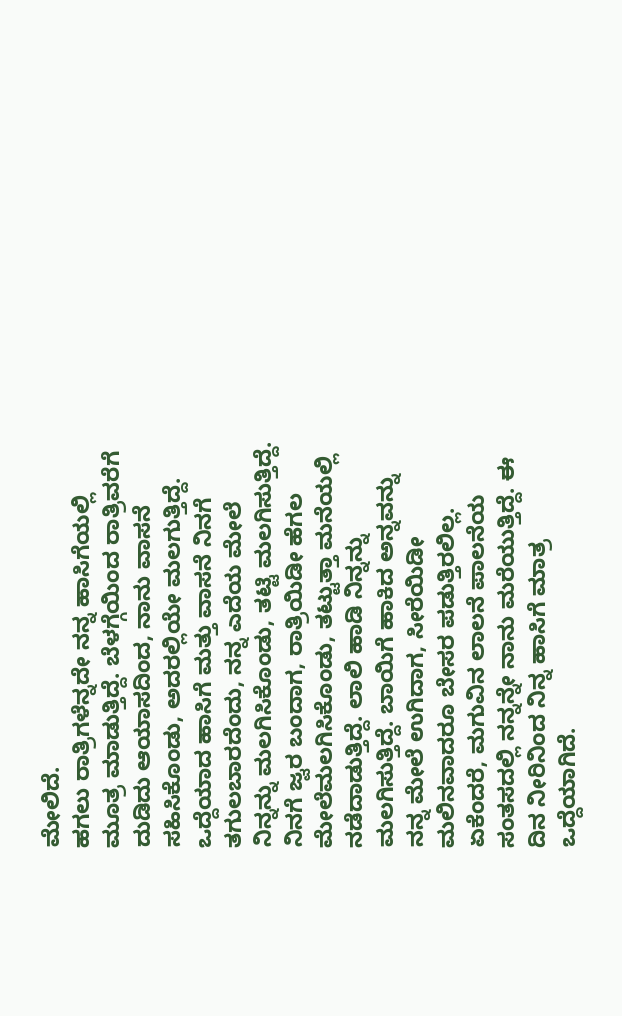ಮೇಲಿದೆ.
ಹಗಲು ರಾತ್ರಿಗಳೆನ್ನದೇ ನನ್ನ ಹಾಸಿಗೆಯಲ್ಲಿ ಮೂತ್ರ ಮಾಡುತ್ತಿದ್ದೆ. ಬೆಳಗ್ಗೆಯಿಂದ ರಾತ್ರಿವರೆಗೆ ದುಡಿದು ಆಯಾಸದಿಂದ, ನಾನು ವಾಸನೆ ಸಹಿಸಿಕೊಂಡು, ಅದರಲ್ಲಿಯೇ ಮಲಗುತ್ತಿದ್ದೆ. ಒದ್ದೆಯಾದ ಹಾಸಿಗೆ ಮತ್ತು ವಾಸನೆ ನಿನಗೆ ತಗುಲಬಾರದೆಂದು, ನನ್ನ ಎದೆಯ ಮೇಲೆ ನಿನ್ನನ್ನು ಮಲಗಿಸಿಕೊಂಡು, ತಟ್ಟಿ ಮಲಗಿಸುತ್ತಿದ್ದೆ. ನಿನಗೆ ಜ್ವರ ಬಂದಾಗ, ರಾತ್ರಿಯಿಡೀ ಹೆಗಲ ಮೇಲೆಮಲಗಿಸಿಕೊಂಡು, ತಟ್ಟುತ್ತಾ ಮನೆಯಲ್ಲಿ ನಡೆದಾಡುತ್ತಿದ್ದೆ. ಲಾಲಿ ಹಾಡಿ ನಿನ್ನನ್ನು ಮಲಗಿಸುತ್ತಿದ್ದೆ. ಬಾಯಿಗೆ ಹಾಕಿದ ಅನ್ನವನ್ನು ನನ್ನ ಮೇಲೆ ಉಗಿದಾಗ, ಸೀರೆಯಿಡೀ ಮಲಿನವಾದರೂ ಬೇಸರ ಪಡುತ್ತಿರಲಿಲ್ಲ.
ಏಕೆಂದರೆ, ಮಗುವಿನ ಲಾಲನೆ ಪಾಲನೆಯ ಸಂತಸದಲ್ಲಿ ನನ್ನನ್ನೇ ನಾನು ಮರೆಯುತ್ತಿದ್ದೆ. ಈ ದಿನ ನೀರಿನಿಂದ ನಿನ್ನ ಹಾಸಿಗೆ ಮಾತ್ರ ಒದ್ದೆಯಾಗಿದೆ.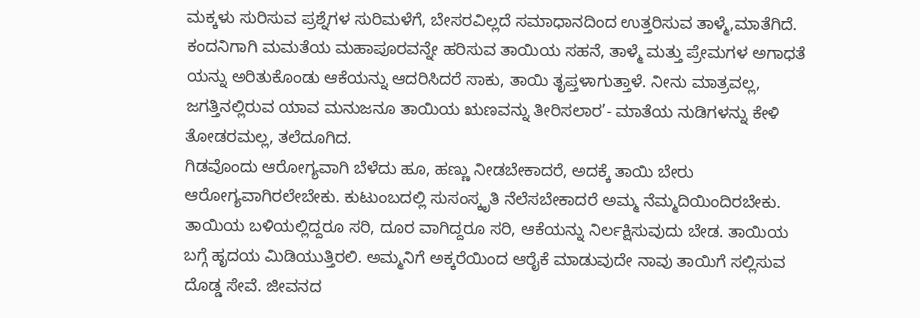ಮಕ್ಕಳು ಸುರಿಸುವ ಪ್ರಶ್ನೆಗಳ ಸುರಿಮಳೆಗೆ, ಬೇಸರವಿಲ್ಲದೆ ಸಮಾಧಾನದಿಂದ ಉತ್ತರಿಸುವ ತಾಳ್ಮೆ,ಮಾತೆಗಿದೆ. ಕಂದನಿಗಾಗಿ ಮಮತೆಯ ಮಹಾಪೂರವನ್ನೇ ಹರಿಸುವ ತಾಯಿಯ ಸಹನೆ, ತಾಳ್ಮೆ ಮತ್ತು ಪ್ರೇಮಗಳ ಅಗಾಧತೆ ಯನ್ನು ಅರಿತುಕೊಂಡು ಆಕೆಯನ್ನು ಆದರಿಸಿದರೆ ಸಾಕು, ತಾಯಿ ತೃಪ್ತಳಾಗುತ್ತಾಳೆ. ನೀನು ಮಾತ್ರವಲ್ಲ, ಜಗತ್ತಿನಲ್ಲಿರುವ ಯಾವ ಮನುಜನೂ ತಾಯಿಯ ಋಣವನ್ನು ತೀರಿಸಲಾರ’- ಮಾತೆಯ ನುಡಿಗಳನ್ನು ಕೇಳಿ ತೋಡರಮಲ್ಲ, ತಲೆದೂಗಿದ.
ಗಿಡವೊಂದು ಆರೋಗ್ಯವಾಗಿ ಬೆಳೆದು ಹೂ, ಹಣ್ಣು ನೀಡಬೇಕಾದರೆ, ಅದಕ್ಕೆ ತಾಯಿ ಬೇರು ಆರೋಗ್ಯವಾಗಿರಲೇಬೇಕು. ಕುಟುಂಬದಲ್ಲಿ ಸುಸಂಸ್ಕೃತಿ ನೆಲೆಸಬೇಕಾದರೆ ಅಮ್ಮ ನೆಮ್ಮದಿಯಿಂದಿರಬೇಕು. ತಾಯಿಯ ಬಳಿಯಲ್ಲಿದ್ದರೂ ಸರಿ, ದೂರ ವಾಗಿದ್ದರೂ ಸರಿ, ಆಕೆಯನ್ನು ನಿರ್ಲಕ್ಷಿಸುವುದು ಬೇಡ. ತಾಯಿಯ ಬಗ್ಗೆ ಹೃದಯ ಮಿಡಿಯುತ್ತಿರಲಿ. ಅಮ್ಮನಿಗೆ ಅಕ್ಕರೆಯಿಂದ ಆರೈಕೆ ಮಾಡುವುದೇ ನಾವು ತಾಯಿಗೆ ಸಲ್ಲಿಸುವ ದೊಡ್ಡ ಸೇವೆ. ಜೀವನದ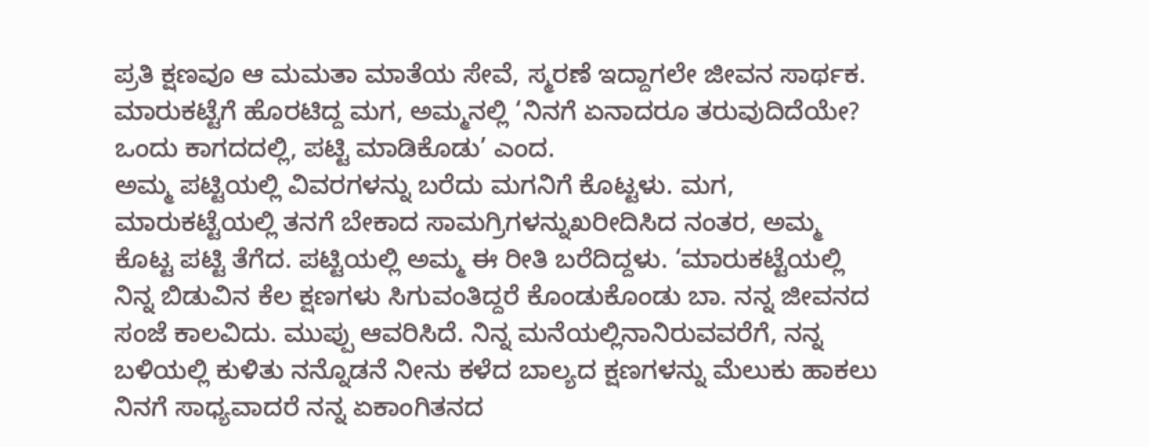ಪ್ರತಿ ಕ್ಷಣವೂ ಆ ಮಮತಾ ಮಾತೆಯ ಸೇವೆ, ಸ್ಮರಣೆ ಇದ್ದಾಗಲೇ ಜೀವನ ಸಾರ್ಥಕ. ಮಾರುಕಟ್ಟೆಗೆ ಹೊರಟಿದ್ದ ಮಗ, ಅಮ್ಮನಲ್ಲಿ ‘ನಿನಗೆ ಏನಾದರೂ ತರುವುದಿದೆಯೇ? ಒಂದು ಕಾಗದದಲ್ಲಿ, ಪಟ್ಟಿ ಮಾಡಿಕೊಡು’ ಎಂದ.
ಅಮ್ಮ ಪಟ್ಟಿಯಲ್ಲಿ ವಿವರಗಳನ್ನು ಬರೆದು ಮಗನಿಗೆ ಕೊಟ್ಟಳು. ಮಗ, ಮಾರುಕಟ್ಟೆಯಲ್ಲಿ ತನಗೆ ಬೇಕಾದ ಸಾಮಗ್ರಿಗಳನ್ನುಖರೀದಿಸಿದ ನಂತರ, ಅಮ್ಮ ಕೊಟ್ಟ ಪಟ್ಟಿ ತೆಗೆದ. ಪಟ್ಟಿಯಲ್ಲಿ ಅಮ್ಮ ಈ ರೀತಿ ಬರೆದಿದ್ದಳು. ‘ಮಾರುಕಟ್ಟೆಯಲ್ಲಿ ನಿನ್ನ ಬಿಡುವಿನ ಕೆಲ ಕ್ಷಣಗಳು ಸಿಗುವಂತಿದ್ದರೆ ಕೊಂಡುಕೊಂಡು ಬಾ. ನನ್ನ ಜೀವನದ ಸಂಜೆ ಕಾಲವಿದು. ಮುಪ್ಪು ಆವರಿಸಿದೆ. ನಿನ್ನ ಮನೆಯಲ್ಲಿನಾನಿರುವವರೆಗೆ, ನನ್ನ ಬಳಿಯಲ್ಲಿ ಕುಳಿತು ನನ್ನೊಡನೆ ನೀನು ಕಳೆದ ಬಾಲ್ಯದ ಕ್ಷಣಗಳನ್ನು ಮೆಲುಕು ಹಾಕಲು ನಿನಗೆ ಸಾಧ್ಯವಾದರೆ ನನ್ನ ಏಕಾಂಗಿತನದ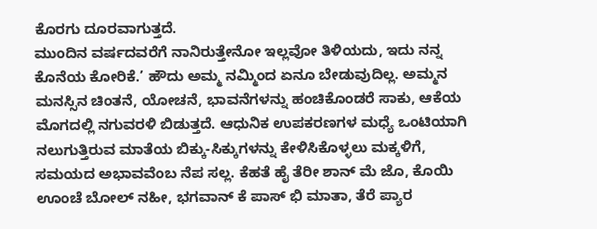ಕೊರಗು ದೂರವಾಗುತ್ತದೆ.
ಮುಂದಿನ ವರ್ಷದವರೆಗೆ ನಾನಿರುತ್ತೇನೋ ಇಲ್ಲವೋ ತಿಳಿಯದು, ಇದು ನನ್ನ ಕೊನೆಯ ಕೋರಿಕೆ.’ ಹೌದು ಅಮ್ಮ ನಮ್ಮಿಂದ ಏನೂ ಬೇಡುವುದಿಲ್ಲ. ಅಮ್ಮನ ಮನಸ್ಸಿನ ಚಿಂತನೆ, ಯೋಚನೆ, ಭಾವನೆಗಳನ್ನು ಹಂಚಿಕೊಂಡರೆ ಸಾಕು, ಆಕೆಯ ಮೊಗದಲ್ಲಿ ನಗುವರಳಿ ಬಿಡುತ್ತದೆ. ಆಧುನಿಕ ಉಪಕರಣಗಳ ಮಧ್ಯೆ ಒಂಟಿಯಾಗಿ ನಲುಗುತ್ತಿರುವ ಮಾತೆಯ ಬಿಕ್ಕು-ಸಿಕ್ಕುಗಳನ್ನು ಕೇಳಿಸಿಕೊಳ್ಳಲು ಮಕ್ಕಳಿಗೆ, ಸಮಯದ ಅಭಾವವೆಂಬ ನೆಪ ಸಲ್ಲ. ಕೆಹತೆ ಹೈ ತೆರೀ ಶಾನ್ ಮೆ ಜೊ, ಕೊಯಿ ಊಂಚೆ ಬೋಲ್ ನಹೀ, ಭಗವಾನ್ ಕೆ ಪಾಸ್ ಭಿ ಮಾತಾ, ತೆರೆ ಪ್ಯಾರ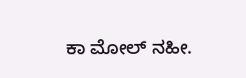ಕಾ ಮೋಲ್ ನಹೀ.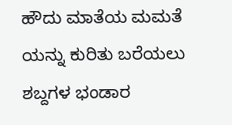ಹೌದು ಮಾತೆಯ ಮಮತೆ ಯನ್ನು ಕುರಿತು ಬರೆಯಲು ಶಬ್ದಗಳ ಭಂಡಾರ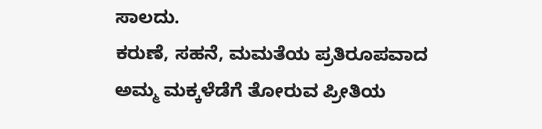ಸಾಲದು.
ಕರುಣೆ, ಸಹನೆ, ಮಮತೆಯ ಪ್ರತಿರೂಪವಾದ ಅಮ್ಮ ಮಕ್ಕಳೆಡೆಗೆ ತೋರುವ ಪ್ರೀತಿಯ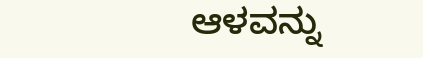ಆಳವನ್ನು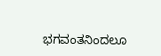ಭಗವಂತನಿಂದಲೂ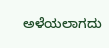ಅಳೆಯಲಾಗದು